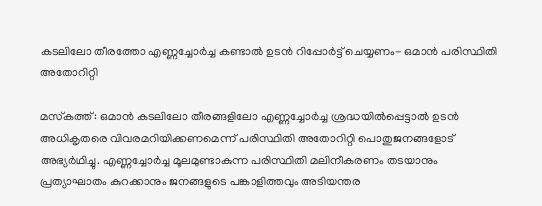കടലിലോ തീരത്തോ എണ്ണച്ചോർച്ച കണ്ടാൽ ഉടൻ റിപ്പോർട്ട് ചെയ്യണം- ഒമാൻ പരിസ്ഥിതി അതോറിറ്റി

മസ്‌കത്ത്: ഒമാൻ കടലിലോ തീരങ്ങളിലോ എണ്ണച്ചോർച്ച ശ്രദ്ധയിൽപ്പെട്ടാൽ ഉടൻ അധികൃതരെ വിവരമറിയിക്കണമെന്ന് പരിസ്ഥിതി അതോറിറ്റി പൊതുജനങ്ങളോട് അഭ്യർഥിച്ചു. എണ്ണച്ചോർച്ച മൂലമുണ്ടാകുന്ന പരിസ്ഥിതി മലിനീകരണം തടയാനും പ്രത്യാഘാതം കുറക്കാനും ജനങ്ങളുടെ പങ്കാളിത്തവും അടിയന്തര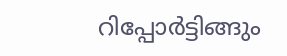റിപ്പോർട്ടിങ്ങും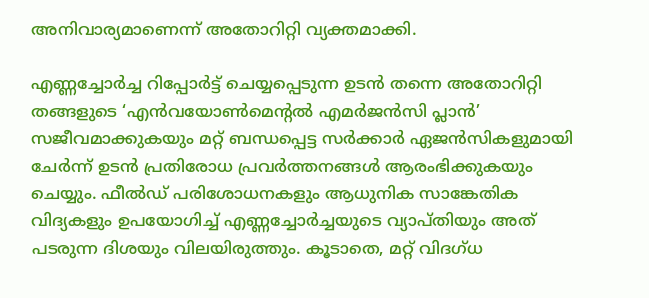അനിവാര്യമാണെന്ന് അതോറിറ്റി വ്യക്തമാക്കി.

എണ്ണച്ചോർച്ച റിപ്പോർട്ട് ചെയ്യപ്പെടുന്ന ഉടൻ തന്നെ അതോറിറ്റി തങ്ങളുടെ ‘എൻവയോൺമെന്റൽ എമർജൻസി പ്ലാൻ’ സജീവമാക്കുകയും മറ്റ് ബന്ധപ്പെട്ട സർക്കാർ ഏജൻസികളുമായി ചേർന്ന് ഉടൻ പ്രതിരോധ പ്രവർത്തനങ്ങൾ ആരംഭിക്കുകയും ചെയ്യും. ഫീൽഡ് പരിശോധനകളും ആധുനിക സാങ്കേതിക വിദ്യകളും ഉപയോഗിച്ച് എണ്ണച്ചോർച്ചയുടെ വ്യാപ്തിയും അത് പടരുന്ന ദിശയും വിലയിരുത്തും. കൂടാതെ, മറ്റ് വിദഗ്ധ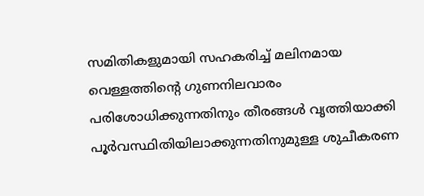സമിതികളുമായി സഹകരിച്ച് മലിനമായ വെള്ളത്തിന്റെ ഗുണനിലവാരം പരിശോധിക്കുന്നതിനും തീരങ്ങൾ വൃത്തിയാക്കി പൂർവസ്ഥിതിയിലാക്കുന്നതിനുമുള്ള ശുചീകരണ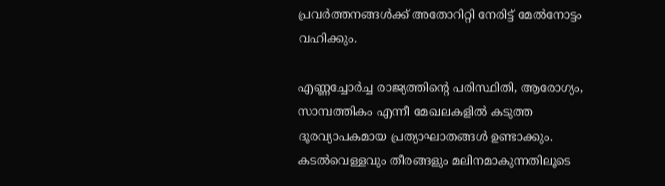പ്രവർത്തനങ്ങൾക്ക് അതോറിറ്റി നേരിട്ട് മേൽനോട്ടം വഹിക്കും.

എണ്ണച്ചോർച്ച രാജ്യത്തിന്റെ പരിസ്ഥിതി, ആരോഗ്യം, സാമ്പത്തികം എന്നീ മേഖലകളിൽ കടുത്ത ദൂരവ്യാപകമായ പ്രത്യാഘാതങ്ങൾ ഉണ്ടാക്കും. കടൽവെള്ളവും തീരങ്ങളും മലിനമാകുന്നതിലൂടെ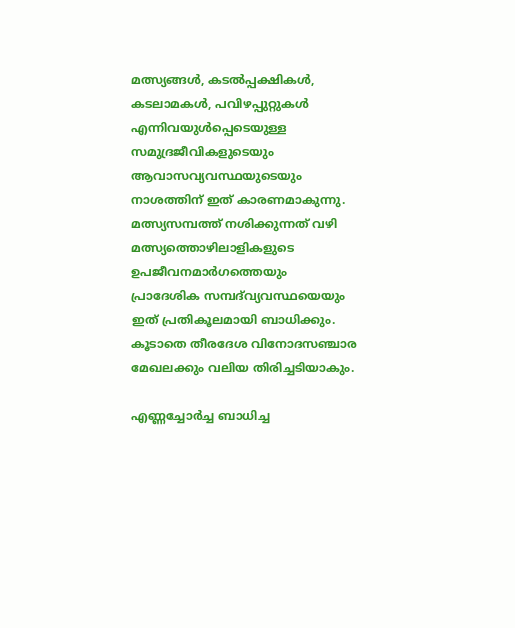മത്സ്യങ്ങൾ, കടൽപ്പക്ഷികൾ, കടലാമകൾ, പവിഴപ്പുറ്റുകൾ എന്നിവയുൾപ്പെടെയുള്ള സമുദ്രജീവികളുടെയും ആവാസവ്യവസ്ഥയുടെയും നാശത്തിന് ഇത് കാരണമാകുന്നു. മത്സ്യസമ്പത്ത് നശിക്കുന്നത് വഴി മത്സ്യത്തൊഴിലാളികളുടെ ഉപജീവനമാർഗത്തെയും പ്രാദേശിക സമ്പദ്‌വ്യവസ്ഥയെയും ഇത് പ്രതികൂലമായി ബാധിക്കും. കൂടാതെ തീരദേശ വിനോദസഞ്ചാര മേഖലക്കും വലിയ തിരിച്ചടിയാകും.

എണ്ണച്ചോർച്ച ബാധിച്ച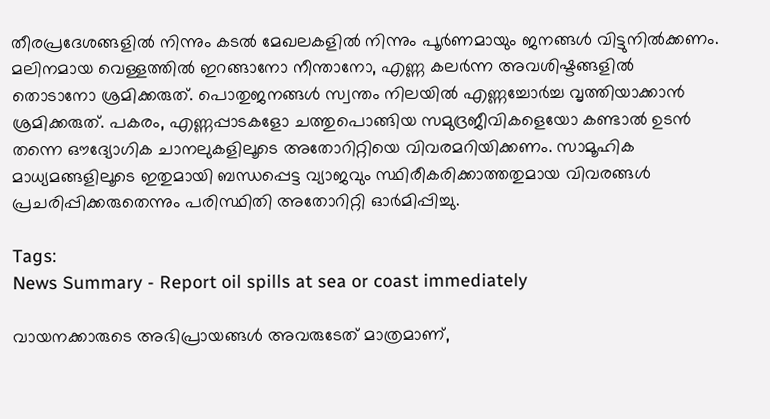തീരപ്രദേശങ്ങളിൽ നിന്നും കടൽ മേഖലകളിൽ നിന്നും പൂർണമായും ജനങ്ങൾ വിട്ടുനിൽക്കണം. മലിനമായ വെള്ളത്തിൽ ഇറങ്ങാനോ നീന്താനോ, എണ്ണ കലർന്ന അവശിഷ്ടങ്ങളിൽ തൊടാനോ ശ്രമിക്കരുത്. പൊതുജനങ്ങൾ സ്വന്തം നിലയിൽ എണ്ണച്ചോർച്ച വൃത്തിയാക്കാൻ ശ്രമിക്കരുത്. പകരം, എണ്ണപ്പാടകളോ ചത്തുപൊങ്ങിയ സമുദ്രജീവികളെയോ കണ്ടാൽ ഉടൻ തന്നെ ഔദ്യോഗിക ചാനലുകളിലൂടെ അതോറിറ്റിയെ വിവരമറിയിക്കണം. സാമൂഹിക മാധ്യമങ്ങളിലൂടെ ഇതുമായി ബന്ധപ്പെട്ട വ്യാജവും സ്ഥിരീകരിക്കാത്തതുമായ വിവരങ്ങൾ പ്രചരിപ്പിക്കരുതെന്നും പരിസ്ഥിതി അതോറിറ്റി ഓർമിപ്പിച്ചു.

Tags:
News Summary - Report oil spills at sea or coast immediately

വായനക്കാരുടെ അഭിപ്രായങ്ങള്‍ അവരുടേത് മാത്രമാണ്,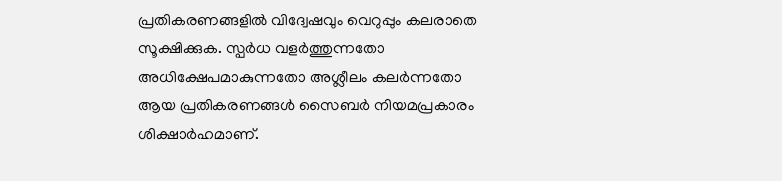പ്രതികരണങ്ങളിൽ വിദ്വേഷവും വെറുപ്പും കലരാതെ സൂക്ഷിക്കുക. സ്പർധ വളർത്തുന്നതോ അധിക്ഷേപമാകുന്നതോ അശ്ലീലം കലർന്നതോ ആയ പ്രതികരണങ്ങൾ സൈബർ നിയമപ്രകാരം ശിക്ഷാർഹമാണ്.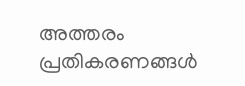അത്തരം പ്രതികരണങ്ങൾ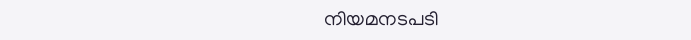നിയമനടപടി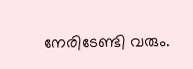നേരിടേണ്ടി വരും.